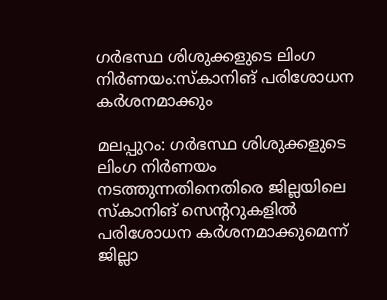ഗര്‍ഭസ്ഥ ശിശുക്കളുടെ ലിംഗ നിര്‍ണയം:സ്‌കാനിങ് പരിശോധന കര്‍ശനമാക്കും

മലപ്പുറം: ഗര്‍ഭസ്ഥ ശിശുക്കളുടെ ലിംഗ നിര്‍ണയം നടത്തുന്നതിനെതിരെ ജില്ലയിലെ സ്‌കാനിങ് സെന്ററുകളില്‍ പരിശോധന കര്‍ശനമാക്കുമെന്ന് ജില്ലാ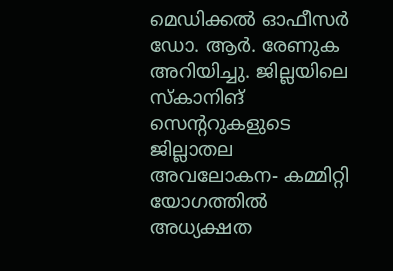മെഡിക്കല്‍ ഓഫീസര്‍ ഡോ. ആര്‍. രേണുക അറിയിച്ചു. ജില്ലയിലെ സ്‌കാനിങ് സെന്ററുകളുടെ ജില്ലാതല അവലോകന- കമ്മിറ്റി യോഗത്തില്‍ അധ്യക്ഷത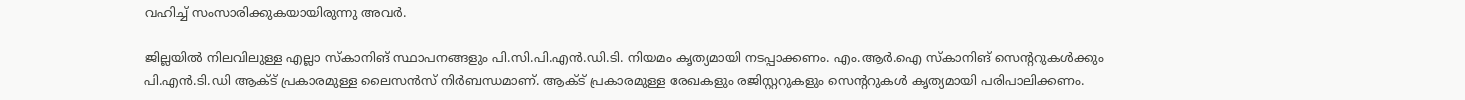വഹിച്ച് സംസാരിക്കുകയായിരുന്നു അവര്‍.

ജില്ലയില്‍ നിലവിലുള്ള എല്ലാ സ്‌കാനിങ് സ്ഥാപനങ്ങളും പി.സി.പി.എന്‍.ഡി.ടി. നിയമം കൃത്യമായി നടപ്പാക്കണം. എം.ആര്‍.ഐ സ്‌കാനിങ് സെന്ററുകള്‍ക്കും പി.എന്‍.ടി.ഡി ആക്ട് പ്രകാരമുള്ള ലൈസന്‍സ് നിര്‍ബന്ധമാണ്. ആക്ട് പ്രകാരമുള്ള രേഖകളും രജിസ്റ്ററുകളും സെന്ററുകള്‍ കൃത്യമായി പരിപാലിക്കണം.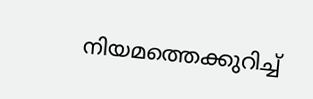നിയമത്തെക്കുറിച്ച്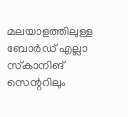മലയാളത്തിലുള്ള ബോര്‍ഡ് എല്ലാ സ്‌കാനിങ് സെന്ററിലും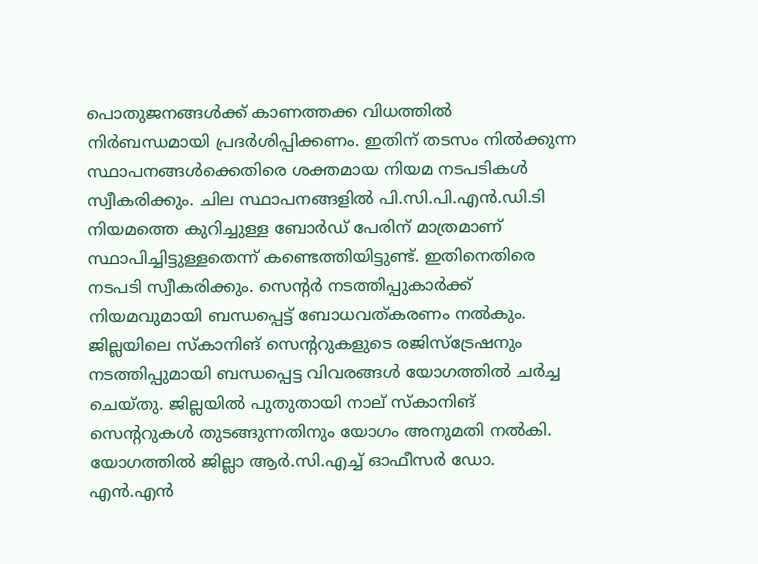പൊതുജനങ്ങള്‍ക്ക് കാണത്തക്ക വിധത്തില്‍ നിര്‍ബന്ധമായി പ്രദര്‍ശിപ്പിക്കണം. ഇതിന് തടസം നില്‍ക്കുന്ന സ്ഥാപനങ്ങള്‍ക്കെതിരെ ശക്തമായ നിയമ നടപടികള്‍ സ്വീകരിക്കും. ചില സ്ഥാപനങ്ങളില്‍ പി.സി.പി.എന്‍.ഡി.ടി നിയമത്തെ കുറിച്ചുള്ള ബോര്‍ഡ് പേരിന് മാത്രമാണ് സ്ഥാപിച്ചിട്ടുള്ളതെന്ന് കണ്ടെത്തിയിട്ടുണ്ട്. ഇതിനെതിരെ നടപടി സ്വീകരിക്കും. സെന്റര്‍ നടത്തിപ്പുകാര്‍ക്ക് നിയമവുമായി ബന്ധപ്പെട്ട് ബോധവത്കരണം നല്‍കും. ജില്ലയിലെ സ്‌കാനിങ് സെന്ററുകളുടെ രജിസ്‌ട്രേഷനും നടത്തിപ്പുമായി ബന്ധപ്പെട്ട വിവരങ്ങള്‍ യോഗത്തില്‍ ചര്‍ച്ച ചെയ്തു. ജില്ലയില്‍ പുതുതായി നാല് സ്‌കാനിങ് സെന്ററുകള്‍ തുടങ്ങുന്നതിനും യോഗം അനുമതി നല്‍കി. യോഗത്തില്‍ ജില്ലാ ആര്‍.സി.എച്ച് ഓഫീസര്‍ ഡോ. എന്‍.എന്‍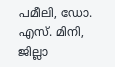പമീലി, ഡോ. എസ്. മിനി, ജില്ലാ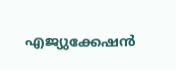എജ്യുക്കേഷന്‍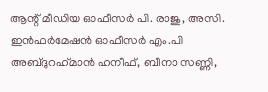ആന്റ് മീഡിയ ഓഫീസര്‍ പി. രാജു, അസി. ഇന്‍ഫര്‍മേഷന്‍ ഓഫീസര്‍ എം.പി അബ്ദുറഹ്‌മാന്‍ ഹനീഫ്, ബീനാ സണ്ണി,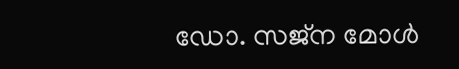ഡോ. സജ്‌ന മോള്‍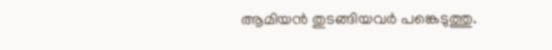ആമിയന്‍ തുടങ്ങിയവര്‍ പങ്കെടുത്തു.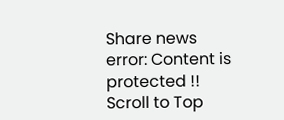Share news
error: Content is protected !!
Scroll to Top